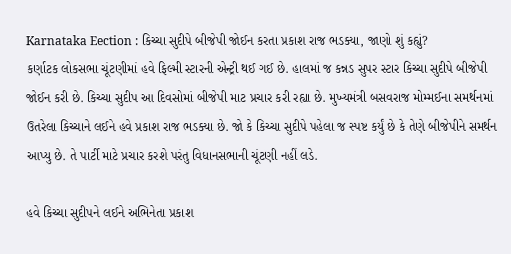Karnataka Eection : કિચ્ચા સુદીપે બીજેપી જોઈન કરતા પ્રકાશ રાજ ભડક્યા, જાણો શું કહ્યું?
કર્ણાટક લોકસભા ચૂંટણીમાં હવે ફિલ્મી સ્ટારની એન્ટ્રી થઈ ગઈ છે. હાલમાં જ કન્નડ સુપર સ્ટાર કિચ્ચા સુદીપે બીજેપી જોઈન કરી છે. કિચ્ચા સુદીપ આ દિવસોમાં બીજેપી માટ પ્રચાર કરી રહ્યા છે. મુખ્યમંત્રી બસવરાજ મોમ્મઈના સમર્થનમાં ઉતરેલા કિચ્ચાને લઈને હવે પ્રકાશ રાજ ભડક્યા છે. જો કે કિચ્ચા સુદીપે પહેલા જ સ્પષ્ટ કર્યું છે કે તેણે બીજેપીને સમર્થન આપ્યુ છે. તે પાર્ટી માટે પ્રચાર કરશે પરંતુ વિધાનસભાની ચૂંટણી નહીં લડે.

હવે કિચ્ચા સુદીપને લઈને અભિનેતા પ્રકાશ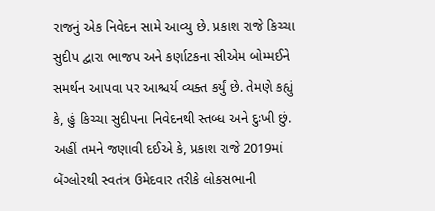રાજનું એક નિવેદન સામે આવ્યુ છે. પ્રકાશ રાજે કિચ્ચા સુદીપ દ્વારા ભાજપ અને કર્ણાટકના સીએમ બોમ્મઈને સમર્થન આપવા પર આશ્ચર્ય વ્યક્ત કર્યું છે. તેમણે કહ્યું કે, હું કિચ્ચા સુદીપના નિવેદનથી સ્તબ્ધ અને દુઃખી છું. અહીં તમને જણાવી દઈએ કે, પ્રકાશ રાજે 2019માં બેંગ્લોરથી સ્વતંત્ર ઉમેદવાર તરીકે લોકસભાની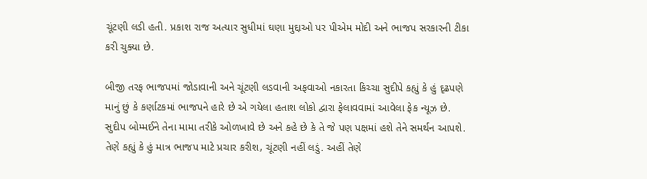ચૂંટણી લડી હતી. પ્રકાશ રાજ અત્યાર સુધીમાં ઘણા મુદ્દાઓ પર પીએમ મોદી અને ભાજપ સરકારની ટીકા કરી ચુક્યા છે.

બીજી તરફ ભાજપમાં જોડાવાની અને ચૂંટણી લડવાની અફવાઓ નકારતા કિચ્ચા સુદીપે કહ્યું કે હું દૃઢપણે માનું છું કે કર્ણાટકમાં ભાજપને હારે છે એ ગયેલા હતાશ લોકો દ્વારા ફેલાવવામાં આવેલા ફેક ન્યૂઝ છે. સુદીપ બોમ્મઈને તેના મામા તરીકે ઓળખાવે છે અને કહે છે કે તે જે પણ પક્ષમાં હશે તેને સમર્થન આપશે. તેણે કહ્યું કે હું માત્ર ભાજપ માટે પ્રચાર કરીશ, ચૂંટણી નહીં લડું. અહીં તેણે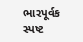ભારપૂર્વક સ્પષ્ટ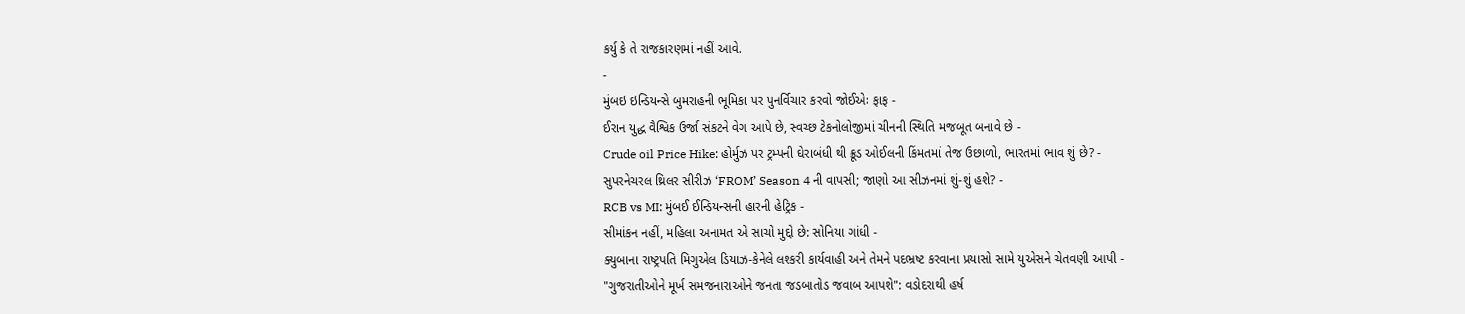કર્યુ કે તે રાજકારણમાં નહીં આવે.
-
મુંબઇ ઇન્ડિયન્સે બુમરાહની ભૂમિકા પર પુનર્વિચાર કરવો જોઈએઃ ફાફ -
ઈરાન યુદ્ધ વૈશ્વિક ઉર્જા સંકટને વેગ આપે છે, સ્વચ્છ ટેકનોલોજીમાં ચીનની સ્થિતિ મજબૂત બનાવે છે -
Crude oil Price Hike: હોર્મુઝ પર ટ્રમ્પની ઘેરાબંધી થી ક્રૂડ ઓઈલની કિંમતમાં તેજ ઉછાળો, ભારતમાં ભાવ શું છે? -
સુપરનેચરલ થ્રિલર સીરીઝ ‘FROM’ Season 4 ની વાપસી; જાણો આ સીઝનમાં શું-શું હશે? -
RCB vs MI: મુંબઈ ઈન્ડિયન્સની હારની હેટ્રિક -
સીમાંકન નહીં, મહિલા અનામત એ સાચો મુદ્દો છે: સોનિયા ગાંધી -
ક્યુબાના રાષ્ટ્રપતિ મિગુએલ ડિયાઝ-કેનેલે લશ્કરી કાર્યવાહી અને તેમને પદભ્રષ્ટ કરવાના પ્રયાસો સામે યુએસને ચેતવણી આપી -
"ગુજરાતીઓને મૂર્ખ સમજનારાઓને જનતા જડબાતોડ જવાબ આપશે": વડોદરાથી હર્ષ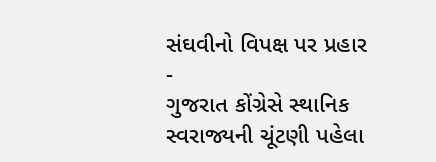સંઘવીનો વિપક્ષ પર પ્રહાર -
ગુજરાત કોંગ્રેસે સ્થાનિક સ્વરાજ્યની ચૂંટણી પહેલા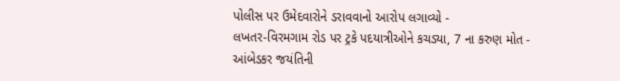પોલીસ પર ઉમેદવારોને ડરાવવાનો આરોપ લગાવ્યો -
લખતર-વિરમગામ રોડ પર ટ્રકે પદયાત્રીઓને કચડ્યા, 7 ના કરુણ મોત -
આંબેડકર જયંતિની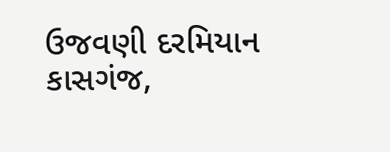ઉજવણી દરમિયાન કાસગંજ,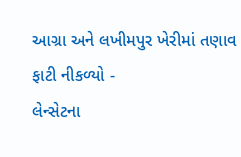આગ્રા અને લખીમપુર ખેરીમાં તણાવ ફાટી નીકળ્યો -
લેન્સેટના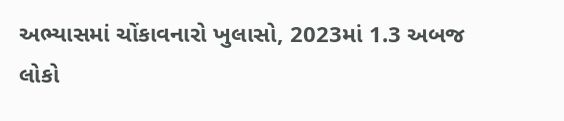અભ્યાસમાં ચોંકાવનારો ખુલાસો, 2023માં 1.3 અબજ લોકો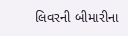લિવરની બીમારીના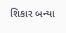શિકાર બન્યા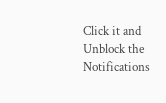Click it and Unblock the Notifications